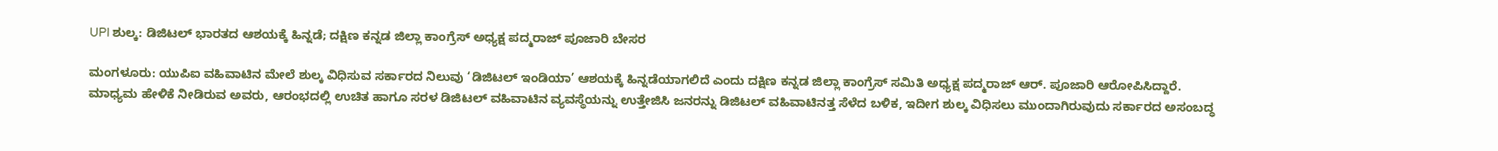UPI ಶುಲ್ಕ: ಡಿಜಿಟಲ್ ಭಾರತದ ಆಶಯಕ್ಕೆ ಹಿನ್ನಡೆ; ದಕ್ಷಿಣ ಕನ್ನಡ ಜಿಲ್ಲಾ ಕಾಂಗ್ರೆಸ್ ಅಧ್ಯಕ್ಷ ಪದ್ಮರಾಜ್ ಪೂಜಾರಿ ಬೇಸರ

ಮಂಗಳೂರು: ಯುಪಿಐ ವಹಿವಾಟಿನ ಮೇಲೆ ಶುಲ್ಕ ವಿಧಿಸುವ ಸರ್ಕಾರದ ನಿಲುವು ‘ಡಿಜಿಟಲ್ ಇಂಡಿಯಾ’ ಆಶಯಕ್ಕೆ ಹಿನ್ನಡೆಯಾಗಲಿದೆ ಎಂದು ದಕ್ಷಿಣ ಕನ್ನಡ ಜಿಲ್ಲಾ ಕಾಂಗ್ರೆಸ್ ಸಮಿತಿ ಅಧ್ಯಕ್ಷ ಪದ್ಮರಾಜ್ ಆರ್. ಪೂಜಾರಿ ಆರೋಪಿಸಿದ್ದಾರೆ.
ಮಾಧ್ಯಮ ಹೇಳಿಕೆ ನೀಡಿರುವ ಅವರು, ಆರಂಭದಲ್ಲಿ ಉಚಿತ ಹಾಗೂ ಸರಳ ಡಿಜಿಟಲ್ ವಹಿವಾಟಿನ ವ್ಯವಸ್ಥೆಯನ್ನು ಉತ್ತೇಜಿಸಿ ಜನರನ್ನು ಡಿಜಿಟಲ್ ವಹಿವಾಟಿನತ್ತ ಸೆಳೆದ ಬಳಿಕ, ಇದೀಗ ಶುಲ್ಕ ವಿಧಿಸಲು ಮುಂದಾಗಿರುವುದು ಸರ್ಕಾರದ ಅಸಂಬದ್ಧ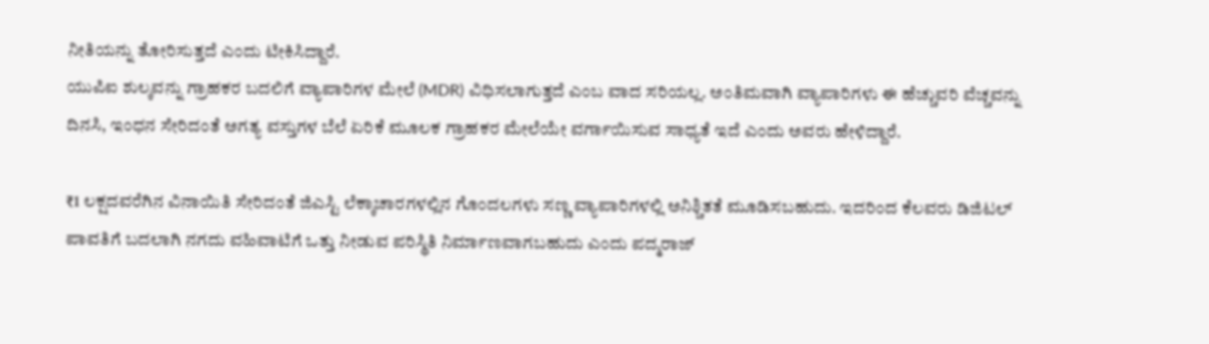ನೀತಿಯನ್ನು ತೋರಿಸುತ್ತದೆ ಎಂದು ಟೀಕಿಸಿದ್ದಾರೆ.
ಯುಪಿಐ ಶುಲ್ಕವನ್ನು ಗ್ರಾಹಕರ ಬದಲಿಗೆ ವ್ಯಾಪಾರಿಗಳ ಮೇಲೆ (MDR) ವಿಧಿಸಲಾಗುತ್ತದೆ ಎಂಬ ವಾದ ಸರಿಯಲ್ಲ. ಅಂತಿಮವಾಗಿ ವ್ಯಾಪಾರಿಗಳು ಈ ಹೆಚ್ಚುವರಿ ವೆಚ್ಚವನ್ನು ದಿನಸಿ, ಇಂಧನ ಸೇರಿದಂತೆ ಅಗತ್ಯ ವಸ್ತುಗಳ ಬೆಲೆ ಏರಿಕೆ ಮೂಲಕ ಗ್ರಾಹಕರ ಮೇಲೆಯೇ ವರ್ಗಾಯಿಸುವ ಸಾಧ್ಯತೆ ಇದೆ ಎಂದು ಅವರು ಹೇಳಿದ್ದಾರೆ.

₹1 ಲಕ್ಷದವರೆಗಿನ ವಿನಾಯಿತಿ ಸೇರಿದಂತೆ ಜಿಎಸ್ಟಿ ಲೆಕ್ಕಾಚಾರಗಳಲ್ಲಿನ ಗೊಂದಲಗಳು ಸಣ್ಣ ವ್ಯಾಪಾರಿಗಳಲ್ಲಿ ಅನಿಶ್ಚಿತತೆ ಮೂಡಿಸಬಹುದು. ಇದರಿಂದ ಕೆಲವರು ಡಿಜಿಟಲ್ ಪಾವತಿಗೆ ಬದಲಾಗಿ ನಗದು ವಹಿವಾಟಿಗೆ ಒತ್ತು ನೀಡುವ ಪರಿಸ್ಥಿತಿ ನಿರ್ಮಾಣವಾಗಬಹುದು ಎಂದು ಪದ್ಮರಾಜ್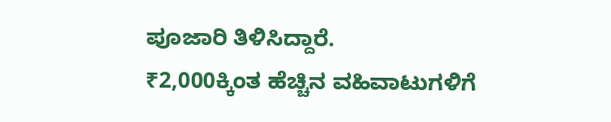ಪೂಜಾರಿ ತಿಳಿಸಿದ್ದಾರೆ.
₹2,000ಕ್ಕಿಂತ ಹೆಚ್ಚಿನ ವಹಿವಾಟುಗಳಿಗೆ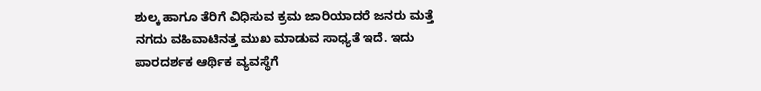ಶುಲ್ಕ ಹಾಗೂ ತೆರಿಗೆ ವಿಧಿಸುವ ಕ್ರಮ ಜಾರಿಯಾದರೆ ಜನರು ಮತ್ತೆ ನಗದು ವಹಿವಾಟಿನತ್ತ ಮುಖ ಮಾಡುವ ಸಾಧ್ಯತೆ ಇದೆ. ಇದು ಪಾರದರ್ಶಕ ಆರ್ಥಿಕ ವ್ಯವಸ್ಥೆಗೆ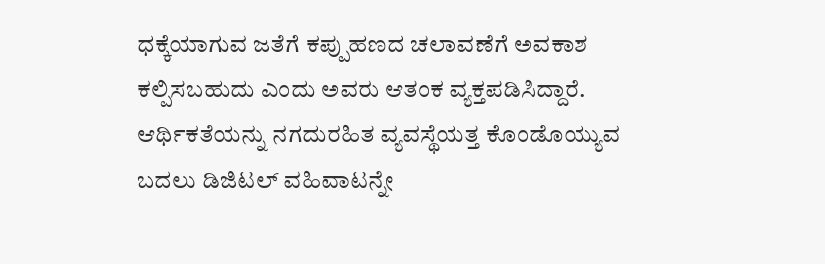ಧಕ್ಕೆಯಾಗುವ ಜತೆಗೆ ಕಪ್ಪುಹಣದ ಚಲಾವಣೆಗೆ ಅವಕಾಶ ಕಲ್ಪಿಸಬಹುದು ಎಂದು ಅವರು ಆತಂಕ ವ್ಯಕ್ತಪಡಿಸಿದ್ದಾರೆ.
ಆರ್ಥಿಕತೆಯನ್ನು ನಗದುರಹಿತ ವ್ಯವಸ್ಥೆಯತ್ತ ಕೊಂಡೊಯ್ಯುವ ಬದಲು ಡಿಜಿಟಲ್ ವಹಿವಾಟನ್ನೇ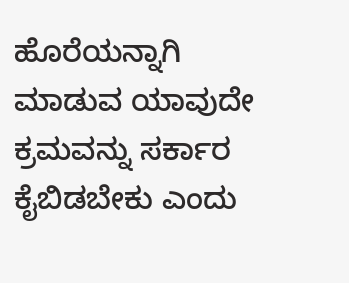ಹೊರೆಯನ್ನಾಗಿ ಮಾಡುವ ಯಾವುದೇ ಕ್ರಮವನ್ನು ಸರ್ಕಾರ ಕೈಬಿಡಬೇಕು ಎಂದು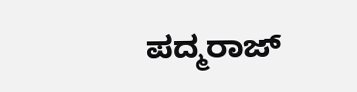ಪದ್ಮರಾಜ್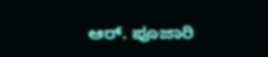ಆರ್. ಪೂಜಾರಿ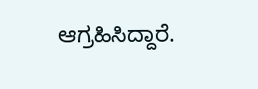ಆಗ್ರಹಿಸಿದ್ದಾರೆ.